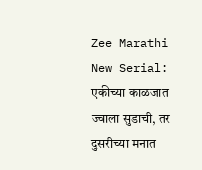Zee Marathi New Serial: एकीच्या काळजात ज्वाला सुडाची, तर दुसरीच्या मनात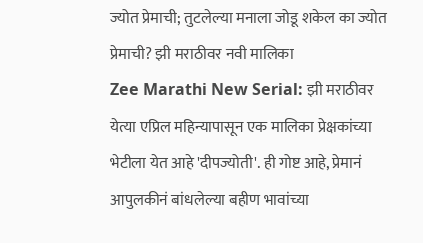ज्योत प्रेमाची; तुटलेल्या मनाला जोडू शकेल का ज्योत प्रेमाची? झी मराठीवर नवी मालिका
Zee Marathi New Serial: झी मराठीवर येत्या एप्रिल महिन्यापासून एक मालिका प्रेक्षकांच्या भेटीला येत आहे 'दीपज्योती'. ही गोष्ट आहे, प्रेमानं आपुलकीनं बांधलेल्या बहीण भावांच्या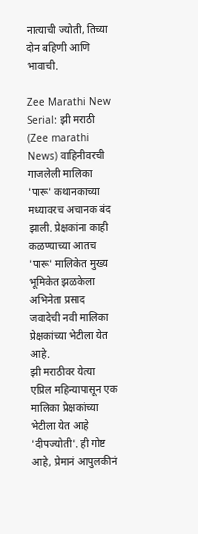नात्याची ज्योती, तिच्या दोन बहिणी आणि भावाची.

Zee Marathi New Serial: झी मराठी (Zee marathi News) वाहिनीवरची गाजलेली मालिका 'पारू' कथानकाच्या मध्यावरच अचानक बंद झाली. प्रेक्षकांना काही कळण्याच्या आतच 'पारू' मालिकेत मुख्य भूमिकेत झळकेला अभिनेता प्रसाद जवादेची नवी मालिका प्रेक्षकांच्या भेटीला येत आहे.
झी मराठीवर येत्या एप्रिल महिन्यापासून एक मालिका प्रेक्षकांच्या भेटीला येत आहे 'दीपज्योती'. ही गोष्ट आहे, प्रेमानं आपुलकीनं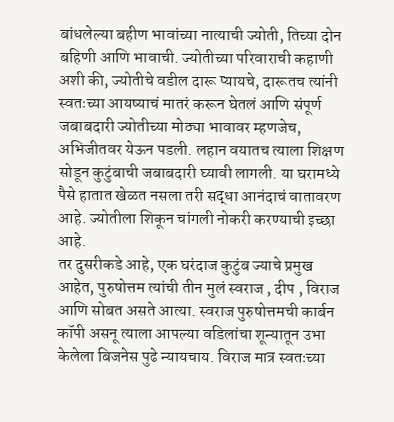बांधलेल्या बहीण भावांच्या नात्याची ज्योती, तिच्या दोन बहिणी आणि भावाची. ज्योतीच्या परिवाराची कहाणी अशी की, ज्योतीचे वडील दारू प्यायचे, दारूतच त्यांनी स्वतःच्या आयष्याचं मातरं करून घेतलं आणि संपूर्ण जबाबदारी ज्योतीच्या मोठ्या भावावर म्हणजेच, अभिजीतवर येऊन पडली. लहान वयातच त्याला शिक्षण सोडून कुटुंबाची जबाबदारी घ्यावी लागली. या घरामध्ये पैसे हातात खेळत नसला तरी सद्धा आनंदाचं वातावरण आहे. ज्योतीला शिकून चांगली नोकरी करण्याची इच्छा आहे.
तर दुसरीकडे आहे, एक घरंदाज कुटुंब ज्याचे प्रमुख आहेत, पुरुषोत्तम त्यांची तीन मुलं स्वराज , दीप , विराज आणि सोबत असते आत्या. स्वराज पुरुषोत्तमची कार्बन कॉपी असनू त्याला आपल्या वडिलांचा शून्यातून उभा केलेला बिजनेस पुढे न्यायचाय. विराज मात्र स्वतःच्या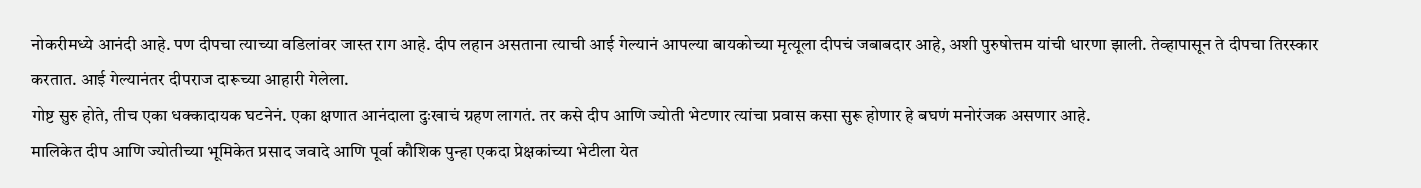नोकरीमध्ये आनंदी आहे. पण दीपचा त्याच्या वडिलांवर जास्त राग आहे. दीप लहान असताना त्याची आई गेल्यानं आपल्या बायकोच्या मृत्यूला दीपचं जबाबदार आहे, अशी पुरुषोत्तम यांची धारणा झाली. तेव्हापासून ते दीपचा तिरस्कार करतात. आई गेल्यानंतर दीपराज दारूच्या आहारी गेलेला.
गोष्ट सुरु होते, तीच एका धक्कादायक घटनेनं. एका क्षणात आनंदाला दुःखाचं ग्रहण लागतं. तर कसे दीप आणि ज्योती भेटणार त्यांचा प्रवास कसा सुरू होणार हे बघणं मनोरंजक असणार आहे.
मालिकेत दीप आणि ज्योतीच्या भूमिकेत प्रसाद जवादे आणि पूर्वा कौशिक पुन्हा एकदा प्रेक्षकांच्या भेटीला येत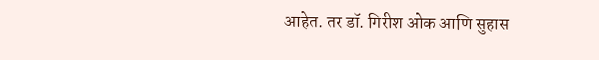आहेत. तर डॉ. गिरीश ओक आणि सुहास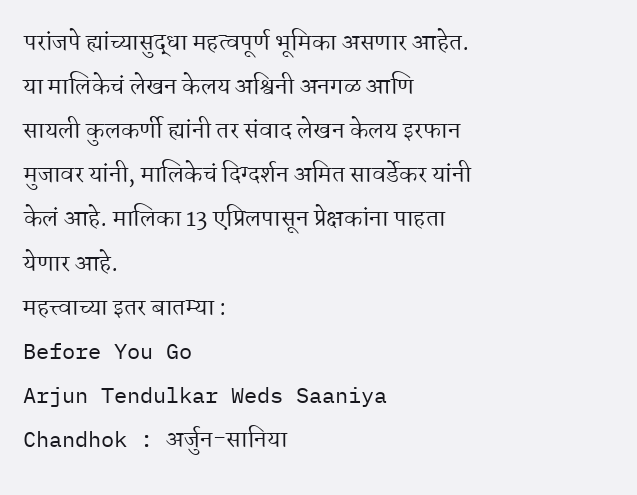परांजपे ह्यांच्यासुद्धा महत्वपूर्ण भूमिका असणार आहेत. या मालिकेचं लेखन केलय अश्विनी अनगळ आणि सायली कुलकर्णी ह्यांनी तर संवाद लेखन केलय इरफान मुजावर यांनी, मालिकेचं दिग्दर्शन अमित सावर्डेकर यांनी केलं आहे. मालिका 13 एप्रिलपासून प्रेक्षकांना पाहता येणार आहे.
महत्त्वाच्या इतर बातम्या :
Before You Go
Arjun Tendulkar Weds Saaniya Chandhok : अर्जुन-सानिया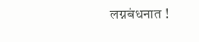लग्नबंधनात !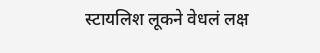स्टायलिश लूकने वेधलं लक्ष